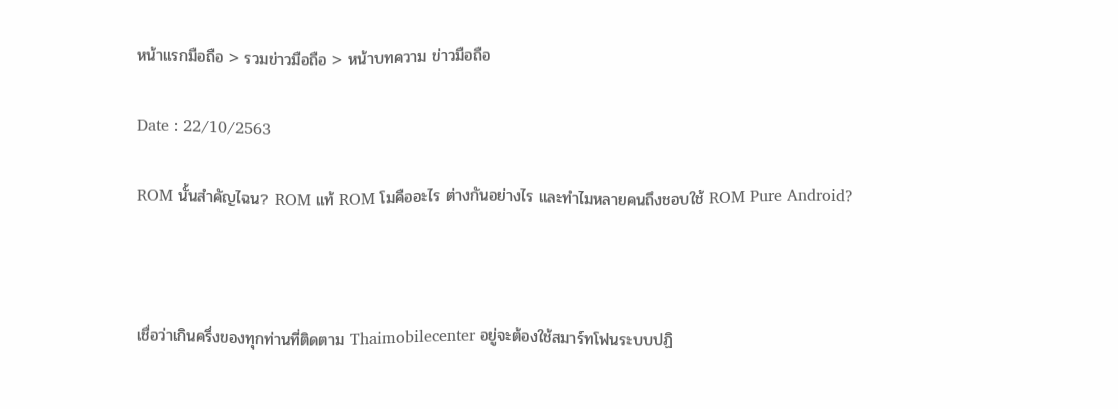หน้าแรกมือถือ > รวมข่าวมือถือ > หน้าบทความ ข่าวมือถือ

Date : 22/10/2563

ROM นั้นสำคัญไฉน? ROM แท้ ROM โมคืออะไร ต่างกันอย่างไร และทำไมหลายคนถึงชอบใช้ ROM Pure Android?



เชื่อว่าเกินครึ่งของทุกท่านที่ติดตาม Thaimobilecenter อยู่จะต้องใช้สมาร์ทโฟนระบบปฏิ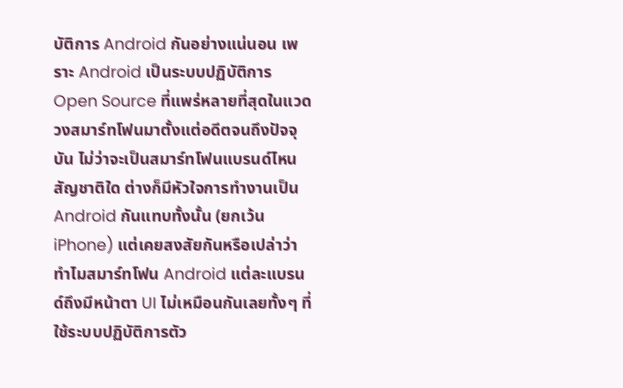บัติการ Android กันอย่างแน่นอน เพราะ Android เป็นระบบปฏิบัติการ Open Source ที่แพร่หลายที่สุดในแวดวงสมาร์ทโฟนมาตั้งแต่อดีตจนถึงปัจจุบัน ไม่ว่าจะเป็นสมาร์ทโฟนแบรนด์ไหน สัญชาติใด ต่างก็มีหัวใจการทำงานเป็น Android กันแทบทั้งนั้น (ยกเว้น iPhone) แต่เคยสงสัยกันหรือเปล่าว่า ทำไมสมาร์ทโฟน Android แต่ละแบรนด์ถึงมีหน้าตา UI ไม่เหมือนกันเลยทั้งๆ ที่ใช้ระบบปฏิบัติการตัว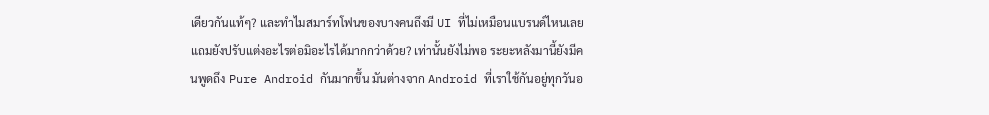เดียวกันแท้ๆ? และทำไมสมาร์ทโฟนของบางคนถึงมี UI ที่ไม่เหมือนแบรนด์ไหนเลย แถมยังปรับแต่งอะไรต่อมิอะไรได้มากกว่าด้วย? เท่านั้นยังไม่พอ ระยะหลังมานี้ยังมีคนพูดถึง Pure Android กันมากขึ้น มันต่างจาก Android ที่เราใช้กันอยู่ทุกวันอ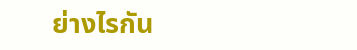ย่างไรกัน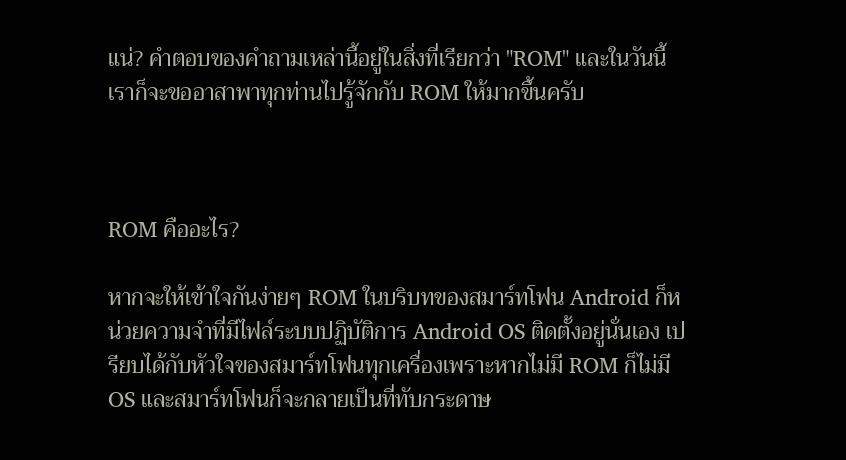แน่? คำตอบของคำถามเหล่านี้อยู่ในสิ่งที่เรียกว่า "ROM" และในวันนี้เราก็จะขออาสาพาทุกท่านไปรู้จักกับ ROM ให้มากขึ้นครับ



ROM คืออะไร?

หากจะให้เข้าใจกันง่ายๆ ROM ในบริบทของสมาร์ทโฟน Android ก็หน่วยความจำที่มีไฟล์ระบบปฏิบัติการ Android OS ติดตั้งอยู่นั่นเอง เปรียบได้กับหัวใจของสมาร์ทโฟนทุกเครื่องเพราะหากไม่มี ROM ก็ไม่มี OS และสมาร์ทโฟนก็จะกลายเป็นที่ทับกระดาษ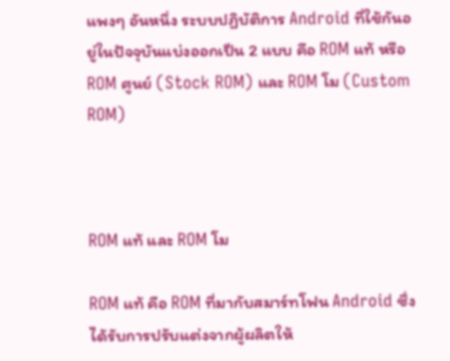แพงๆ อันหนึ่ง ระบบปฏิบัติการ Android ที่ใช้กันอยู่ในปัจจุบันแบ่งออกเป็น 2 แบบ คือ ROM แท้ หรือ ROM ศูนย์ (Stock ROM) และ ROM โม (Custom ROM)



ROM แท้ และ ROM โม

ROM แท้ คือ ROM ที่มากับสมาร์ทโฟน Android ซึ่งได้รับการปรับแต่งจากผู้ผลิตให้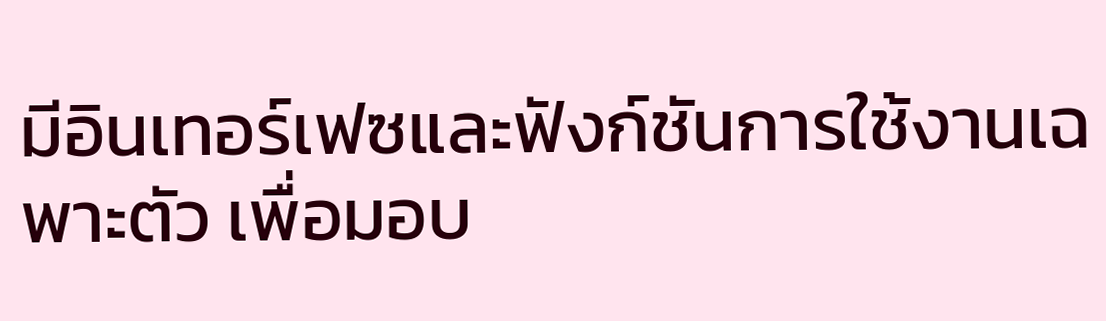มีอินเทอร์เฟซและฟังก์ชันการใช้งานเฉพาะตัว เพื่อมอบ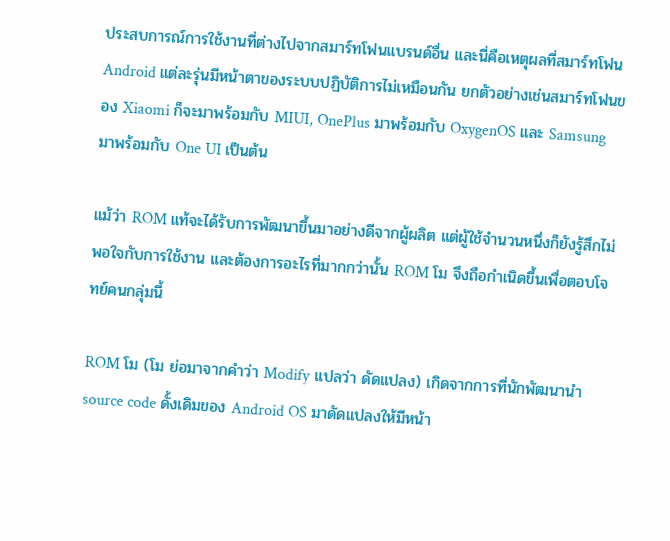ประสบการณ์การใช้งานที่ต่างไปจากสมาร์ทโฟนแบรนด์อื่น และนี่คือเหตุผลที่สมาร์ทโฟน Android แต่ละรุ่นมีหน้าตาของระบบปฏิบัติการไม่เหมือนกัน ยกตัวอย่างเช่นสมาร์ทโฟนของ Xiaomi ก็จะมาพร้อมกับ MIUI, OnePlus มาพร้อมกับ OxygenOS และ Samsung มาพร้อมกับ One UI เป็นต้น

แม้ว่า ROM แท้จะได้รับการพัฒนาขึ้นมาอย่างดีจากผู้ผลิต แต่ผู้ใช้จำนวนหนึ่งก็ยังรู้สึกไม่พอใจกับการใช้งาน และต้องการอะไรที่มากกว่านั้น ROM โม จึงถือกำเนิดขึ้นเพื่อตอบโจทย์คนกลุ่มนี้

ROM โม (โม ย่อมาจากคำว่า Modify แปลว่า ดัดแปลง) เกิดจากการที่นักพัฒนานำ source code ดั้งเดิมของ Android OS มาดัดแปลงให้มีหน้า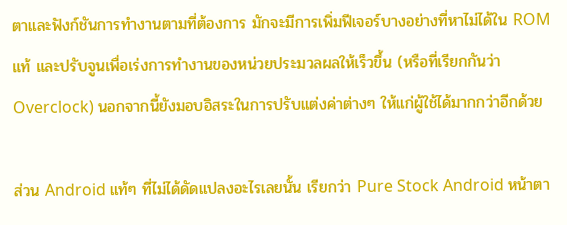ตาและฟังก์ชันการทำงานตามที่ต้องการ มักจะมีการเพิ่มฟีเจอร์บางอย่างที่หาไม่ได้ใน ROM แท้ และปรับจูนเพื่อเร่งการทำงานของหน่วยประมวลผลให้เร็วขึ้น (หรือที่เรียกกันว่า Overclock) นอกจากนี้ยังมอบอิสระในการปรับแต่งค่าต่างๆ ให้แก่ผู้ใช้ได้มากกว่าอีกด้วย

ส่วน Android แท้ๆ ที่ไม่ได้ดัดแปลงอะไรเลยนั้น เรียกว่า Pure Stock Android หน้าตา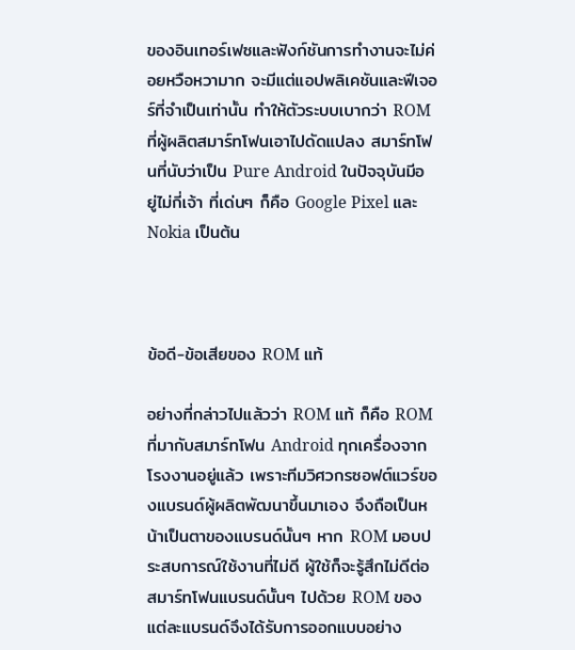ของอินเทอร์เฟซและฟังก์ชันการทำงานจะไม่ค่อยหวือหวามาก จะมีแต่แอปพลิเคชันและฟีเจอร์ที่จำเป็นเท่านั้น ทำให้ตัวระบบเบากว่า ROM ที่ผู้ผลิตสมาร์ทโฟนเอาไปดัดแปลง สมาร์ทโฟนที่นับว่าเป็น Pure Android ในปัจจุบันมีอยู่ไม่กี่เจ้า ที่เด่นๆ ก็คือ Google Pixel และ Nokia เป็นต้น



ข้อดี-ข้อเสียของ ROM แท้

อย่างที่กล่าวไปแล้วว่า ROM แท้ ก็คือ ROM ที่มากับสมาร์ทโฟน Android ทุกเครื่องจากโรงงานอยู่แล้ว เพราะทีมวิศวกรซอฟต์แวร์ของแบรนด์ผู้ผลิตพัฒนาขึ้นมาเอง จึงถือเป็นหน้าเป็นตาของแบรนด์นั้นๆ หาก ROM มอบประสบการณ์ใช้งานที่ไม่ดี ผู้ใช้ก็จะรู้สึกไม่ดีต่อสมาร์ทโฟนแบรนด์นั้นๆ ไปด้วย ROM ของแต่ละแบรนด์จึงได้รับการออกแบบอย่าง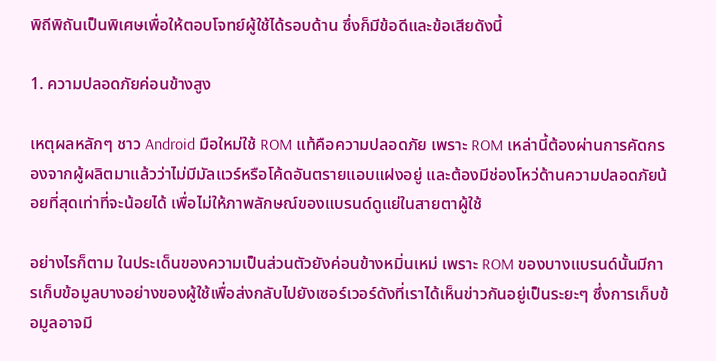พิถีพิถันเป็นพิเศษเพื่อให้ตอบโจทย์ผู้ใช้ได้รอบด้าน ซึ่งก็มีข้อดีและข้อเสียดังนี้

1. ความปลอดภัยค่อนข้างสูง

เหตุผลหลักๆ ชาว Android มือใหม่ใช้ ROM แท้คือความปลอดภัย เพราะ ROM เหล่านี้ต้องผ่านการคัดกรองจากผู้ผลิตมาแล้วว่าไม่มีมัลแวร์หรือโค้ดอันตรายแอบแฝงอยู่ และต้องมีช่องโหว่ด้านความปลอดภัยน้อยที่สุดเท่าที่จะน้อยได้ เพื่อไม่ให้ภาพลักษณ์ของแบรนด์ดูแย่ในสายตาผู้ใช้

อย่างไรก็ตาม ในประเด็นของความเป็นส่วนตัวยังค่อนข้างหมิ่นเหม่ เพราะ ROM ของบางแบรนด์นั้นมีการเก็บข้อมูลบางอย่างของผู้ใช้เพื่อส่งกลับไปยังเซอร์เวอร์ดังที่เราได้เห็นข่าวกันอยู่เป็นระยะๆ ซึ่งการเก็บข้อมูลอาจมี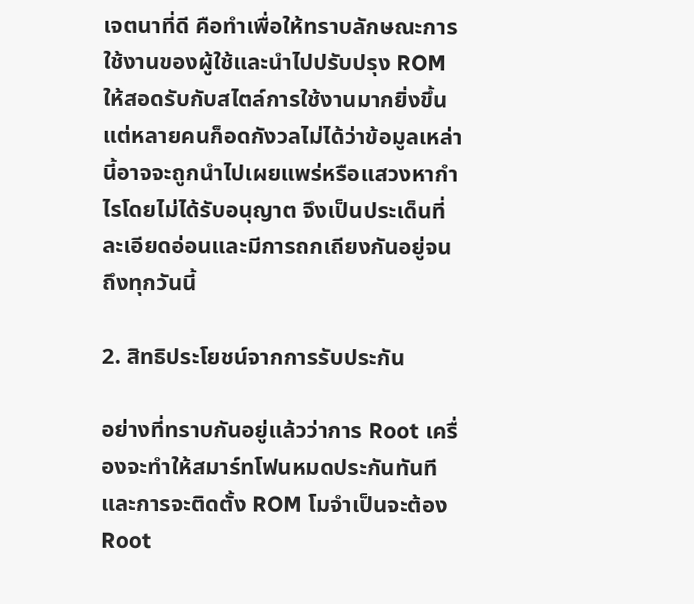เจตนาที่ดี คือทำเพื่อให้ทราบลักษณะการใช้งานของผู้ใช้และนำไปปรับปรุง ROM ให้สอดรับกับสไตล์การใช้งานมากยิ่งขึ้น แต่หลายคนก็อดกังวลไม่ได้ว่าข้อมูลเหล่านี้อาจจะถูกนำไปเผยแพร่หรือแสวงหากำไรโดยไม่ได้รับอนุญาต จึงเป็นประเด็นที่ละเอียดอ่อนและมีการถกเถียงกันอยู่จนถึงทุกวันนี้

2. สิทธิประโยชน์จากการรับประกัน

อย่างที่ทราบกันอยู่แล้วว่าการ Root เครื่องจะทำให้สมาร์ทโฟนหมดประกันทันที และการจะติดตั้ง ROM โมจำเป็นจะต้อง Root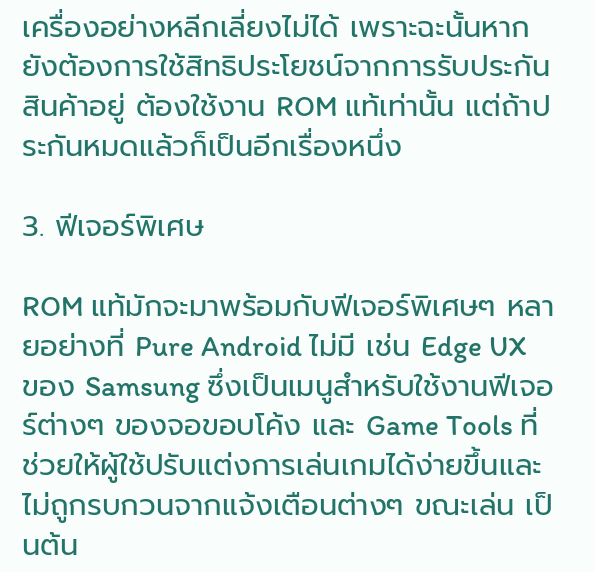เครื่องอย่างหลีกเลี่ยงไม่ได้ เพราะฉะนั้นหากยังต้องการใช้สิทธิประโยชน์จากการรับประกันสินค้าอยู่ ต้องใช้งาน ROM แท้เท่านั้น แต่ถ้าประกันหมดแล้วก็เป็นอีกเรื่องหนึ่ง

3. ฟีเจอร์พิเศษ

ROM แท้มักจะมาพร้อมกับฟีเจอร์พิเศษๆ หลายอย่างที่ Pure Android ไม่มี เช่น Edge UX ของ Samsung ซึ่งเป็นเมนูสำหรับใช้งานฟีเจอร์ต่างๆ ของจอขอบโค้ง และ Game Tools ที่ช่วยให้ผู้ใช้ปรับแต่งการเล่นเกมได้ง่ายขึ้นและไม่ถูกรบกวนจากแจ้งเตือนต่างๆ ขณะเล่น เป็นต้น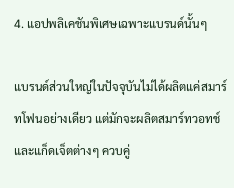4. แอปพลิเคชันพิเศษเฉพาะแบรนด์นั้นๆ

แบรนด์ส่วนใหญ่ในปัจจุบันไม่ได้ผลิตแค่สมาร์ทโฟนอย่างเดียว แต่มักจะผลิตสมาร์ทวอทช์และแก็ดเจ็ตต่างๆ ควบคู่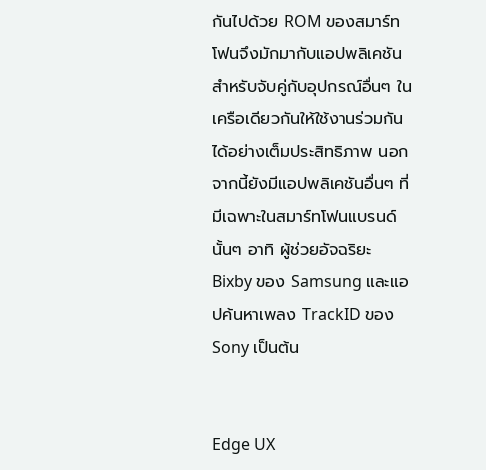กันไปด้วย ROM ของสมาร์ทโฟนจึงมักมากับแอปพลิเคชันสำหรับจับคู่กับอุปกรณ์อื่นๆ ในเครือเดียวกันให้ใช้งานร่วมกันได้อย่างเต็มประสิทธิภาพ นอกจากนี้ยังมีแอปพลิเคชันอื่นๆ ที่มีเฉพาะในสมาร์ทโฟนแบรนด์นั้นๆ อาทิ ผู้ช่วยอัจฉริยะ Bixby ของ Samsung และแอปค้นหาเพลง TrackID ของ Sony เป็นต้น


Edge UX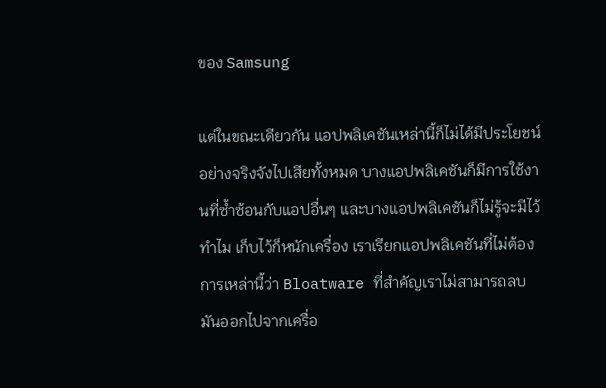ของ Samsung

แต่ในขณะเดียวกัน แอปพลิเคชันเหล่านี้ก็ไม่ได้มีประโยชน์อย่างจริงจังไปเสียทั้งหมด บางแอปพลิเคชันก็มีการใช้งานที่ซ้ำซ้อนกับแอปอื่นๆ และบางแอปพลิเคชันก็ไม่รู้จะมีไว้ทำไม เก็บไว้ก็หนักเครื่อง เราเรียกแอปพลิเคชันที่ไม่ต้องการเหล่านี้ว่า Bloatware ที่สำคัญเราไม่สามารถลบมันออกไปจากเครื่อ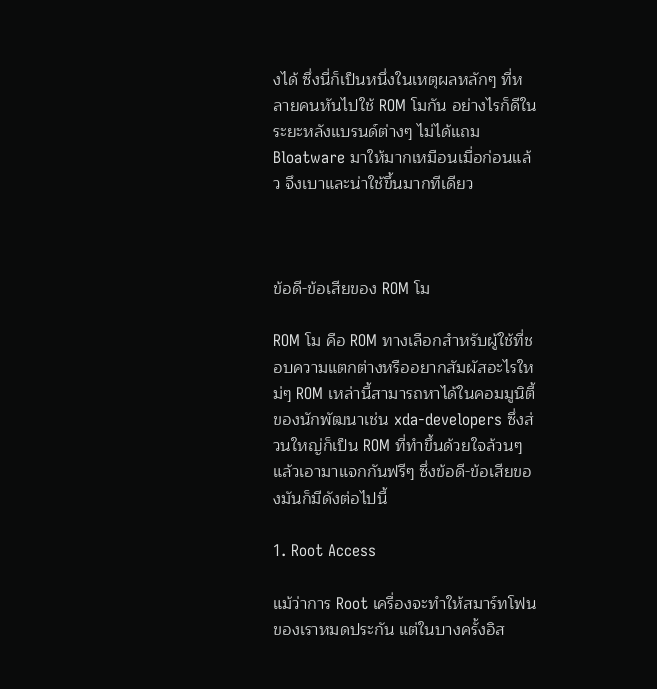งได้ ซึ่งนี่ก็เป็นหนึ่งในเหตุผลหลักๆ ที่หลายคนหันไปใช้ ROM โมกัน อย่างไรก็ดีในระยะหลังแบรนด์ต่างๆ ไม่ได้แถม Bloatware มาให้มากเหมือนเมื่อก่อนแล้ว จึงเบาและน่าใช้ขึ้นมากทีเดียว



ข้อดี-ข้อเสียของ ROM โม

ROM โม คือ ROM ทางเลือกสำหรับผู้ใช้ที่ชอบความแตกต่างหรืออยากสัมผัสอะไรใหม่ๆ ROM เหล่านี้สามารถหาได้ในคอมมูนิตี้ของนักพัฒนาเช่น xda-developers ซึ่งส่วนใหญ่ก็เป็น ROM ที่ทำขึ้นด้วยใจล้วนๆ แล้วเอามาแจกกันฟรีๆ ซึ่งข้อดี-ข้อเสียของมันก็มีดังต่อไปนี้

1. Root Access

แม้ว่าการ Root เครื่องจะทำให้สมาร์ทโฟนของเราหมดประกัน แต่ในบางครั้งอิส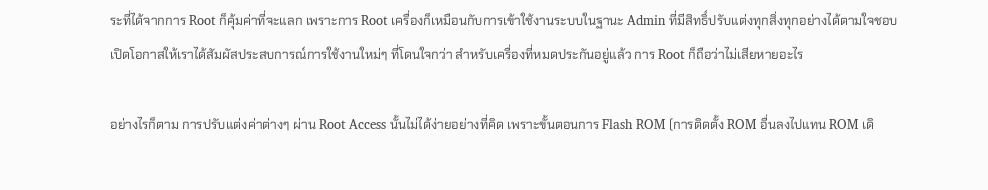ระที่ได้จากการ Root ก็คุ้มค่าที่จะแลก เพราะการ Root เครื่องก็เหมือนกับการเข้าใช้งานระบบในฐานะ Admin ที่มีสิทธิ์ปรับแต่งทุกสิ่งทุกอย่างได้ตามใจชอบ เปิดโอกาสให้เราได้สัมผัสประสบการณ์การใช้งานใหม่ๆ ที่โดนใจกว่า สำหรับเครื่องที่หมดประกันอยู่แล้ว การ Root ก็ถือว่าไม่เสียหายอะไร

อย่างไรก็ตาม การปรับแต่งค่าต่างๆ ผ่าน Root Access นั้นไม่ได้ง่ายอย่างที่คิด เพราะขั้นตอนการ Flash ROM (การติดตั้ง ROM อื่นลงไปแทน ROM เดิ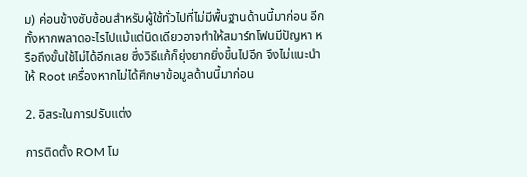ม) ค่อนข้างซับซ้อนสำหรับผู้ใช้ทั่วไปที่ไม่มีพื้นฐานด้านนี้มาก่อน อีกทั้งหากพลาดอะไรไปแม้แต่นิดเดียวอาจทำให้สมาร์ทโฟนมีปัญหา หรือถึงขั้นใช้ไม่ได้อีกเลย ซึ่งวิธีแก้ก็ยุ่งยากยิ่งขึ้นไปอีก จึงไม่แนะนำให้ Root เครื่องหากไม่ได้ศึกษาข้อมูลด้านนี้มาก่อน

2. อิสระในการปรับแต่ง

การติดตั้ง ROM โม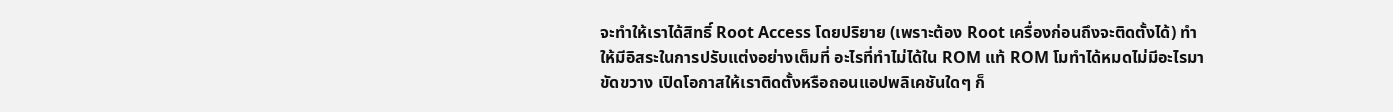จะทำให้เราได้สิทธิ์ Root Access โดยปริยาย (เพราะต้อง Root เครื่องก่อนถึงจะติดตั้งได้) ทำให้มีอิสระในการปรับแต่งอย่างเต็มที่ อะไรที่ทำไม่ได้ใน ROM แท้ ROM โมทำได้หมดไม่มีอะไรมาขัดขวาง เปิดโอกาสให้เราติดตั้งหรือถอนแอปพลิเคชันใดๆ ก็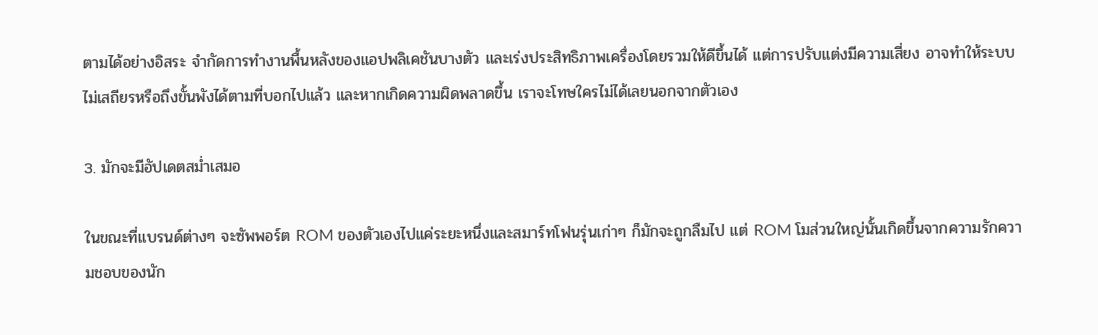ตามได้อย่างอิสระ จำกัดการทำงานพื้นหลังของแอปพลิเคชันบางตัว และเร่งประสิทธิภาพเครื่องโดยรวมให้ดีขึ้นได้ แต่การปรับแต่งมีความเสี่ยง อาจทำให้ระบบไม่เสถียรหรือถึงขั้นพังได้ตามที่บอกไปแล้ว และหากเกิดความผิดพลาดขึ้น เราจะโทษใครไม่ได้เลยนอกจากตัวเอง

3. มักจะมีอัปเดตสม่ำเสมอ

ในขณะที่แบรนด์ต่างๆ จะซัพพอร์ต ROM ของตัวเองไปแค่ระยะหนึ่งและสมาร์ทโฟนรุ่นเก่าๆ ก็มักจะถูกลืมไป แต่ ROM โมส่วนใหญ่นั้นเกิดขึ้นจากความรักความชอบของนัก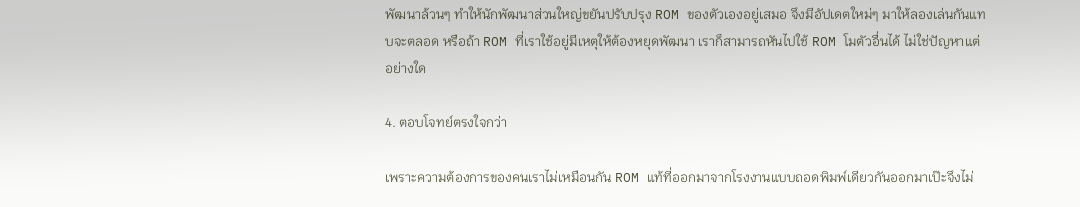พัฒนาล้วนๆ ทำให้นักพัฒนาส่วนใหญ่ขยันปรับปรุง ROM ของตัวเองอยู่เสมอ จึงมีอัปเดตใหม่ๆ มาให้ลองเล่นกันแทบจะตลอด หรือถ้า ROM ที่เราใช้อยู่มีเหตุให้ต้องหยุดพัฒนา เราก็สามารถหันไปใช้ ROM โมตัวอื่นได้ ไม่ใช่ปัญหาแต่อย่างใด

4. ตอบโจทย์ตรงใจกว่า

เพราะความต้องการของคนเราไม่เหมือนกัน ROM แท้ที่ออกมาจากโรงงานแบบถอดพิมพ์เดียวกันออกมาเป๊ะจึงไม่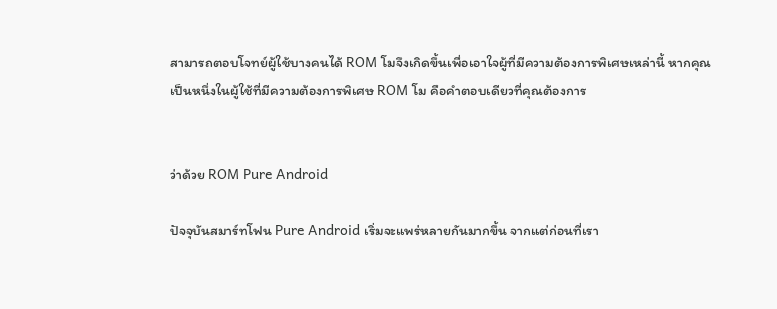สามารถตอบโจทย์ผู้ใช้บางคนได้ ROM โมจึงเกิดขึ้นเพื่อเอาใจผู้ที่มีความต้องการพิเศษเหล่านี้ หากคุณเป็นหนึ่งในผู้ใช้ที่มีความต้องการพิเศษ ROM โม คือคำตอบเดียวที่คุณต้องการ


ว่าด้วย ROM Pure Android

ปัจจุบันสมาร์ทโฟน Pure Android เริ่มจะแพร่หลายกันมากขึ้น จากแต่ก่อนที่เรา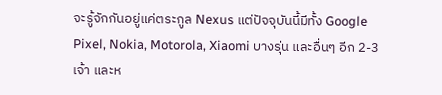จะรู้จักกันอยู่แค่ตระกูล Nexus แต่ปัจจุบันนี้มีทั้ง Google Pixel, Nokia, Motorola, Xiaomi บางรุ่น และอื่นๆ อีก 2-3 เจ้า และห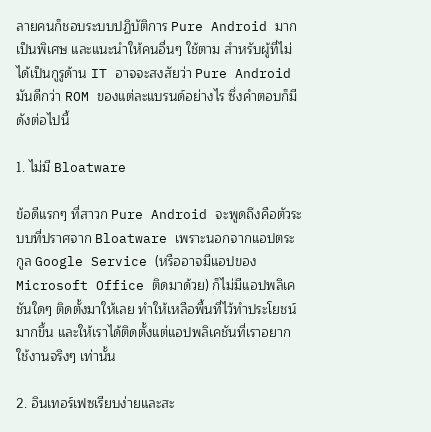ลายคนก็ชอบระบบปฏิบัติการ Pure Android มากเป็นพิเศษ และแนะนำให้คนอื่นๆ ใช้ตาม สำหรับผู้ที่ไม่ได้เป็นกูรูด้าน IT อาจจะสงสัยว่า Pure Android มันดีกว่า ROM ของแต่ละแบรนด์อย่างไร ซึ่งคำตอบก็มีดังต่อไปนี้

1. ไม่มี Bloatware

ข้อดีแรกๆ ที่สาวก Pure Android จะพูดถึงคือตัวระบบที่ปราศจาก Bloatware เพราะนอกจากแอปตระกูล Google Service (หรืออาจมีแอปของ Microsoft Office ติดมาด้วย) ก็ไม่มีแอปพลิเคชันใดๆ ติดตั้งมาให้เลย ทำให้เหลือพื้นที่ไว้ทำประโยชน์มากขึ้น และให้เราได้ติดตั้งแต่แอปพลิเคชันที่เราอยากใช้งานจริงๆ เท่านั้น

2. อินเทอร์เฟซเรียบง่ายและสะ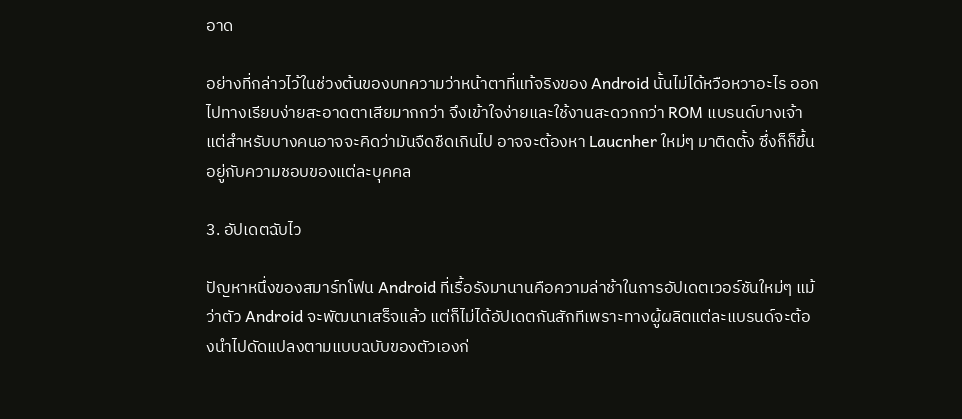อาด

อย่างที่กล่าวไว้ในช่วงต้นของบทความว่าหน้าตาที่แท้จริงของ Android นั้นไม่ได้หวือหวาอะไร ออกไปทางเรียบง่ายสะอาดตาเสียมากกว่า จึงเข้าใจง่ายและใช้งานสะดวกกว่า ROM แบรนด์บางเจ้า แต่สำหรับบางคนอาจจะคิดว่ามันจืดชืดเกินไป อาจจะต้องหา Laucnher ใหม่ๆ มาติดตั้ง ซึ่งก็ก็ขึ้นอยู่กับความชอบของแต่ละบุคคล

3. อัปเดตฉับไว

ปัญหาหนึ่งของสมาร์ทโฟน Android ที่เรื้อรังมานานคือความล่าช้าในการอัปเดตเวอร์ชันใหม่ๆ แม้ว่าตัว Android จะพัฒนาเสร็จแล้ว แต่ก็ไม่ได้อัปเดตกันสักทีเพราะทางผู้ผลิตแต่ละแบรนด์จะต้องนำไปดัดแปลงตามแบบฉบับของตัวเองก่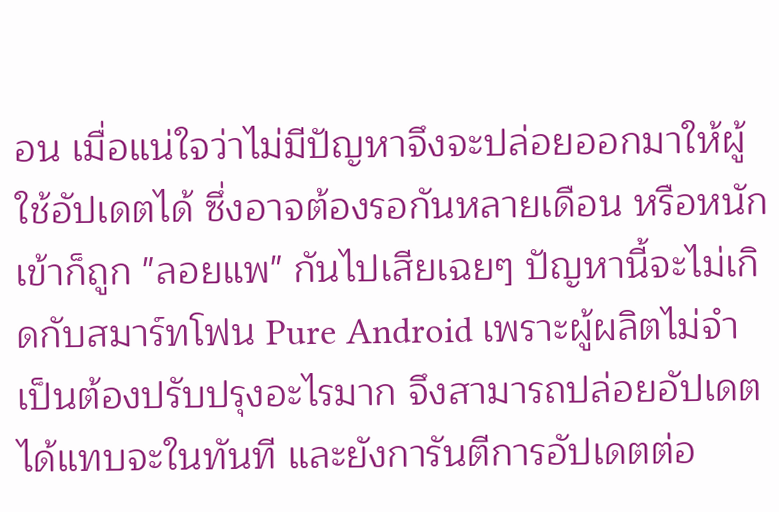อน เมื่อแน่ใจว่าไม่มีปัญหาจึงจะปล่อยออกมาให้ผู้ใช้อัปเดตได้ ซึ่งอาจต้องรอกันหลายเดือน หรือหนักเข้าก็ถูก "ลอยแพ" กันไปเสียเฉยๆ ปัญหานี้จะไม่เกิดกับสมาร์ทโฟน Pure Android เพราะผู้ผลิตไม่จำเป็นต้องปรับปรุงอะไรมาก จึงสามารถปล่อยอัปเดตได้แทบจะในทันที และยังการันตีการอัปเดตต่อ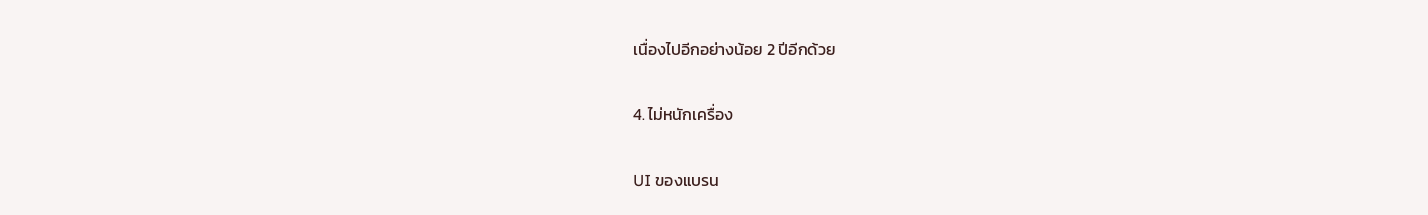เนื่องไปอีกอย่างน้อย 2 ปีอีกด้วย

4. ไม่หนักเครื่อง

UI ของแบรน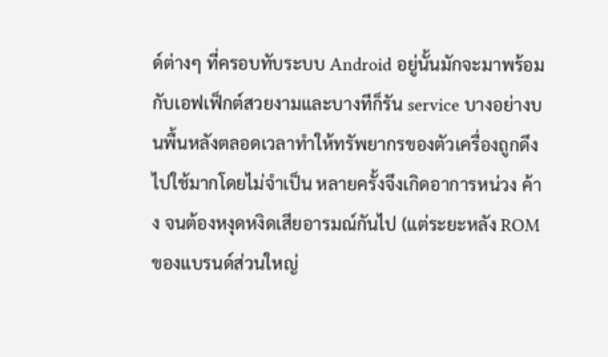ด์ต่างๆ ที่ครอบทับระบบ Android อยู่นั้นมักจะมาพร้อมกับเอฟเฟ็กต์สวยงามและบางทีก็รัน service บางอย่างบนพื้นหลังตลอดเวลาทำให้ทรัพยากรของตัวเครื่องถูกดึงไปใช้มากโดยไม่จำเป็น หลายครั้งจึงเกิดอาการหน่วง ค้าง จนต้องหงุดหงิดเสียอารมณ์กันไป (แต่ระยะหลัง ROM ของแบรนด์ส่วนใหญ่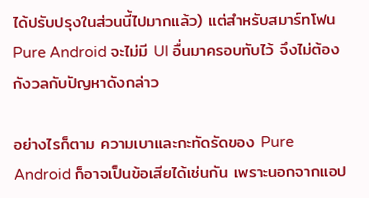ได้ปรับปรุงในส่วนนี้ไปมากแล้ว) แต่สำหรับสมาร์ทโฟน Pure Android จะไม่มี UI อื่นมาครอบทับไว้ จึงไม่ต้องกังวลกับปัญหาดังกล่าว

อย่างไรก็ตาม ความเบาและกะทัดรัดของ Pure Android ก็อาจเป็นข้อเสียได้เช่นกัน เพราะนอกจากแอป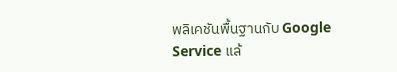พลิเคชันพื้นฐานกับ Google Service แล้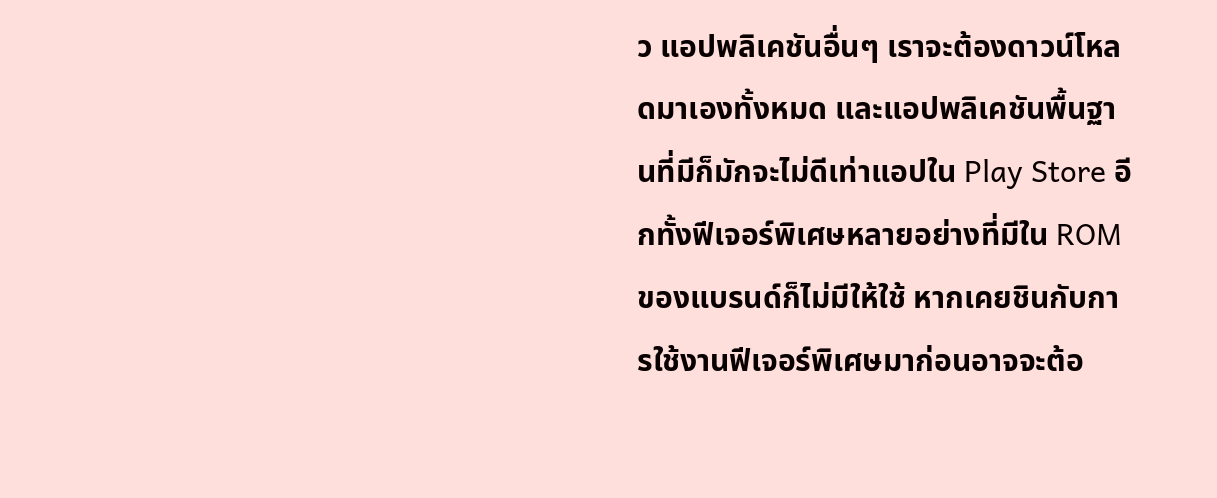ว แอปพลิเคชันอื่นๆ เราจะต้องดาวน์โหลดมาเองทั้งหมด และแอปพลิเคชันพื้นฐานที่มีก็มักจะไม่ดีเท่าแอปใน Play Store อีกทั้งฟีเจอร์พิเศษหลายอย่างที่มีใน ROM ของแบรนด์ก็ไม่มีให้ใช้ หากเคยชินกับการใช้งานฟีเจอร์พิเศษมาก่อนอาจจะต้อ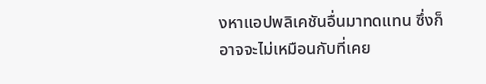งหาแอปพลิเคชันอื่นมาทดแทน ซึ่งก็อาจจะไม่เหมือนกับที่เคย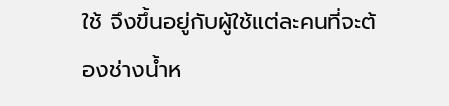ใช้ จึงขึ้นอยู่กับผู้ใช้แต่ละคนที่จะต้องช่างน้ำห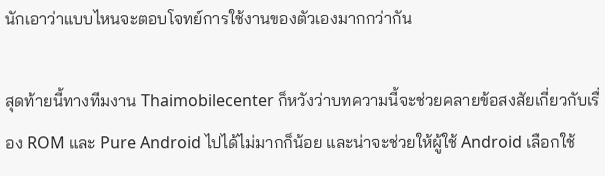นักเอาว่าแบบไหนจะตอบโจทย์การใช้งานของตัวเองมากกว่ากัน

สุดท้ายนี้ทางทีมงาน Thaimobilecenter ก็หวังว่าบทความนี้จะช่วยคลายข้อสงสัยเกี่ยวกับเรื่อง ROM และ Pure Android ไปได้ไม่มากก็น้อย และน่าจะช่วยให้ผู้ใช้ Android เลือกใช้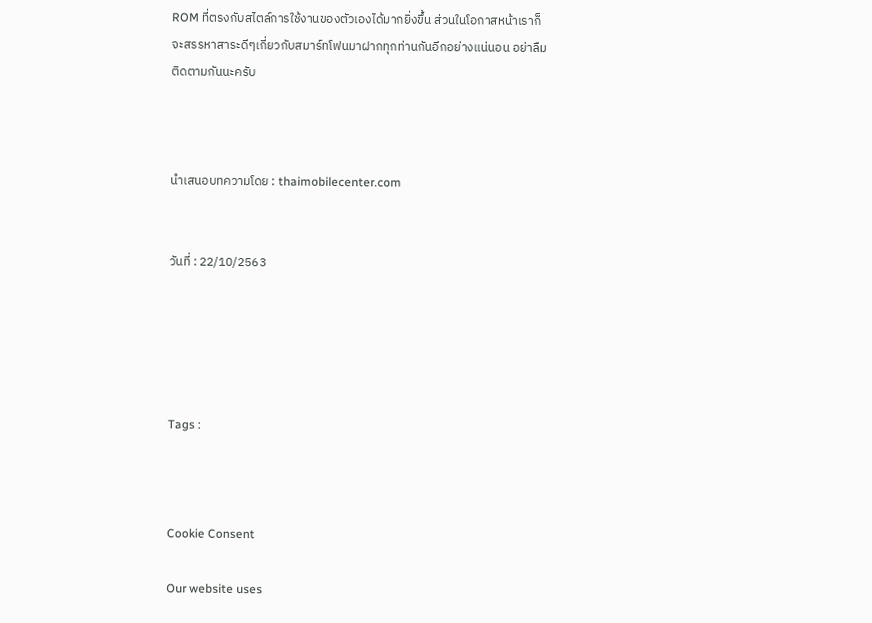ROM ที่ตรงกับสไตล์การใช้งานของตัวเองได้มากยิ่งขึ้น ส่วนในโอกาสหน้าเราก็จะสรรหาสาระดีๆเกี่ยวกับสมาร์ทโฟนมาฝากทุกท่านกันอีกอย่างแน่นอน อย่าลืมติดตามกันนะครับ



นำเสนอบทความโดย : thaimobilecenter.com


วันที่ : 22/10/2563





Tags :



Cookie Consent

Our website uses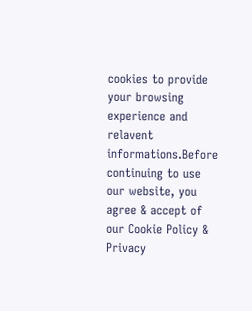cookies to provide your browsing experience and relavent informations.Before continuing to use our website, you agree & accept of our Cookie Policy & Privacy